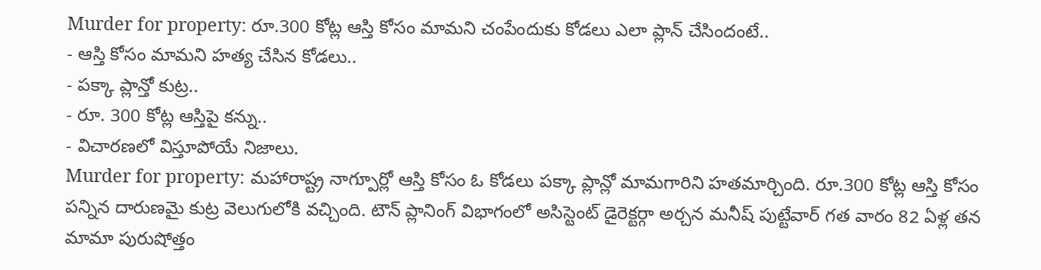Murder for property: రూ.300 కోట్ల ఆస్తి కోసం మామని చంపేందుకు కోడలు ఎలా ప్లాన్ చేసిందంటే..
- ఆస్తి కోసం మామని హత్య చేసిన కోడలు..
- పక్కా ప్లాన్తో కుట్ర..
- రూ. 300 కోట్ల ఆస్తిపై కన్ను..
- విచారణలో విస్తూపోయే నిజాలు.
Murder for property: మహారాష్ట్ర నాగ్పూర్లో ఆస్తి కోసం ఓ కోడలు పక్కా ప్లాన్లో మామగారిని హతమార్చింది. రూ.300 కోట్ల ఆస్తి కోసం పన్నిన దారుణమై కుట్ర వెలుగులోకి వచ్చింది. టౌన్ ప్లానింగ్ విభాగంలో అసిస్టెంట్ డైరెక్టర్గా అర్చన మనీష్ పుట్టేవార్ గత వారం 82 ఏళ్ల తన మామా పురుషోత్తం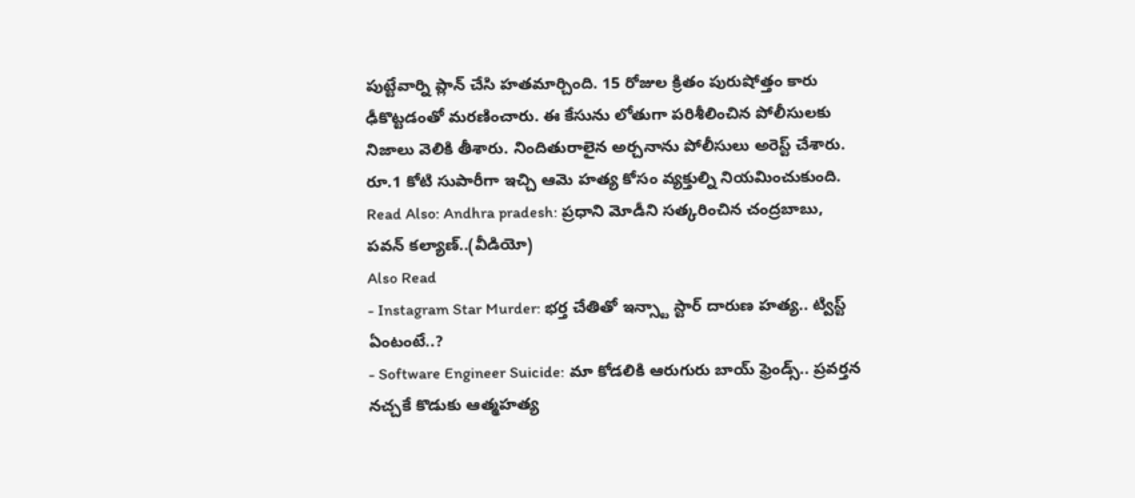పుట్టేవార్ని ప్లాన్ చేసి హతమార్చింది. 15 రోజుల క్రితం పురుషోత్తం కారు ఢీకొట్టడంతో మరణించారు. ఈ కేసును లోతుగా పరిశీలించిన పోలీసులకు నిజాలు వెలికి తీశారు. నిందితురాలైన అర్చనాను పోలీసులు అరెస్ట్ చేశారు. రూ.1 కోటి సుపారీగా ఇచ్చి ఆమె హత్య కోసం వ్యక్తుల్ని నియమించుకుంది.
Read Also: Andhra pradesh: ప్రధాని మోడీని సత్కరించిన చంద్రబాబు, పవన్ కల్యాణ్..(వీడియో)
Also Read
- Instagram Star Murder: భర్త చేతితో ఇన్స్టా స్టార్ దారుణ హత్య.. ట్విస్ట్ ఏంటంటే..?
- Software Engineer Suicide: మా కోడలికి ఆరుగురు బాయ్ ఫ్రెండ్స్.. ప్రవర్తన నచ్చకే కొడుకు ఆత్మహత్య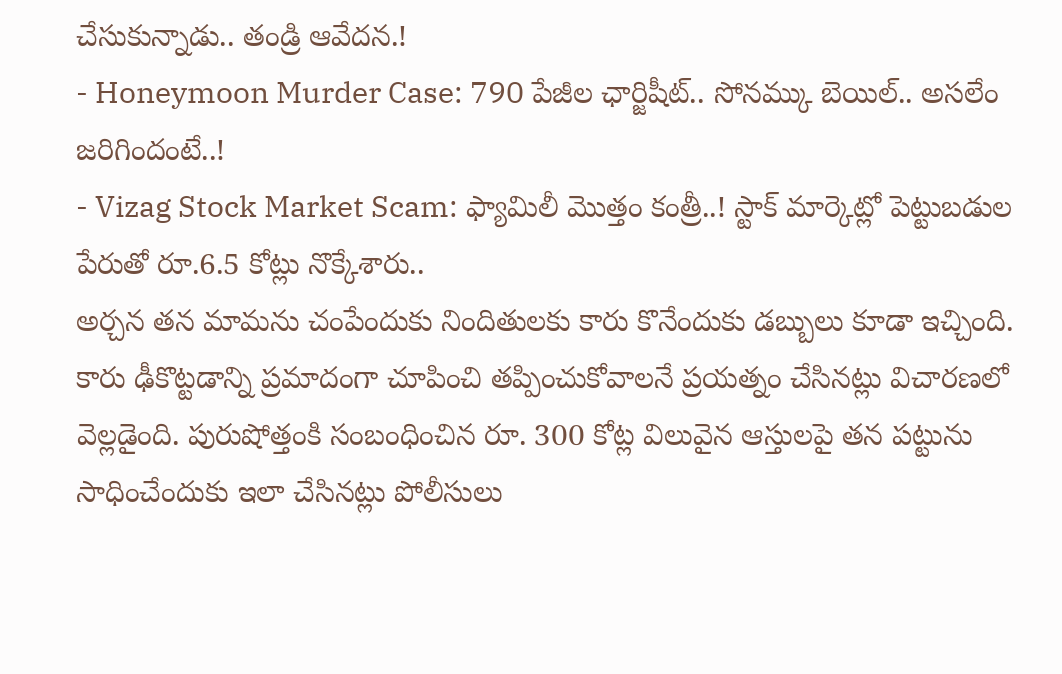చేసుకున్నాడు.. తండ్రి ఆవేదన.!
- Honeymoon Murder Case: 790 పేజీల ఛార్జిషీట్.. సోనమ్కు బెయిల్.. అసలేం జరిగిందంటే..!
- Vizag Stock Market Scam: ఫ్యామిలీ మొత్తం కంత్రీ..! స్టాక్ మార్కెట్లో పెట్టుబడుల పేరుతో రూ.6.5 కోట్లు నొక్కేశారు..
అర్చన తన మామను చంపేందుకు నిందితులకు కారు కొనేందుకు డబ్బులు కూడా ఇచ్చింది. కారు ఢీకొట్టడాన్ని ప్రమాదంగా చూపించి తప్పించుకోవాలనే ప్రయత్నం చేసినట్లు విచారణలో వెల్లడైంది. పురుషోత్తంకి సంబంధించిన రూ. 300 కోట్ల విలువైన ఆస్తులపై తన పట్టును సాధించేందుకు ఇలా చేసినట్లు పోలీసులు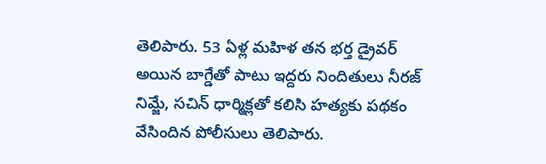తెలిపారు. 53 ఏళ్ల మహిళ తన భర్త డ్రైవర్ అయిన బాగ్డేతో పాటు ఇద్దరు నిందితులు నీరజ్ నిమ్జే, సచిన్ ధార్మిక్లతో కలిసి హత్యకు పథకం వేసిందిన పోలీసులు తెలిపారు.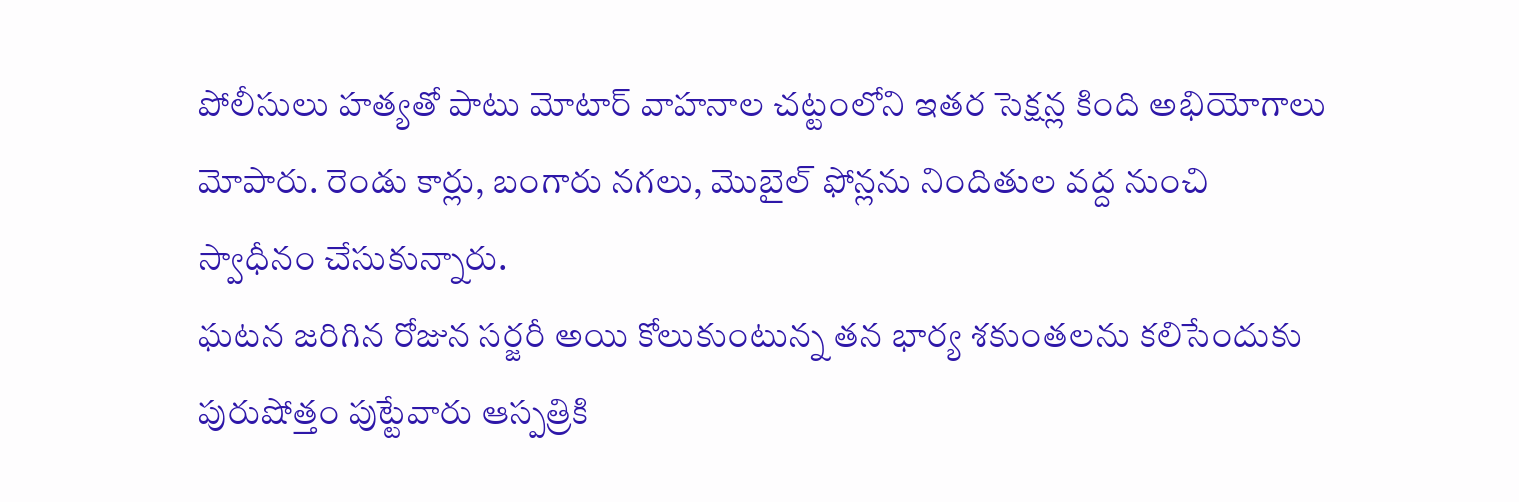పోలీసులు హత్యతో పాటు మోటార్ వాహనాల చట్టంలోని ఇతర సెక్షన్ల కింది అభియోగాలు మోపారు. రెండు కార్లు, బంగారు నగలు, మొబైల్ ఫోన్లను నిందితుల వద్ద నుంచి స్వాధీనం చేసుకున్నారు.
ఘటన జరిగిన రోజున సర్జరీ అయి కోలుకుంటున్న తన భార్య శకుంతలను కలిసేందుకు పురుషోత్తం పుట్టేవారు ఆస్పత్రికి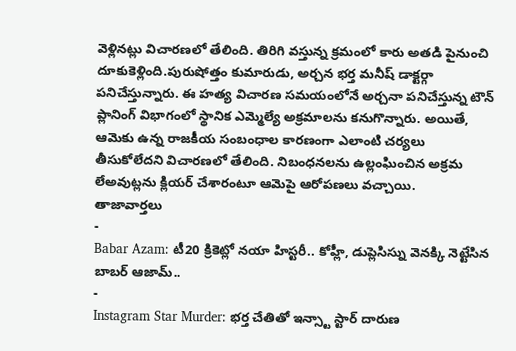వెళ్లినట్లు విచారణలో తేలింది. తిరిగి వస్తున్న క్రమంలో కారు అతడి పైనుంచి దూకుకెళ్లింది.పురుషోత్తం కుమారుడు, అర్చన భర్త మనీష్ డాక్టర్గా పనిచేస్తున్నారు. ఈ హత్య విచారణ సమయంలోనే అర్చనా పనిచేస్తున్న టౌన్ ప్లానింగ్ విభాగంలో స్థానిక ఎమ్మెల్యే అక్రమాలను కనుగొన్నారు. అయితే, ఆమెకు ఉన్న రాజకీయ సంబంధాల కారణంగా ఎలాంటి చర్యలు తీసుకోలేదని విచారణలో తేలింది. నిబంధనలను ఉల్లంఘించిన అక్రమ లేఅవుట్లను క్లియర్ చేశారంటూ ఆమెపై ఆరోపణలు వచ్చాయి.
తాజావార్తలు
-
Babar Azam: టీ20 క్రికెట్లో నయా హిస్టరీ.. కోహ్లీ, డుప్లెసిస్ను వెనక్కి నెట్టేసిన బాబర్ ఆజామ్..
-
Instagram Star Murder: భర్త చేతితో ఇన్స్టా స్టార్ దారుణ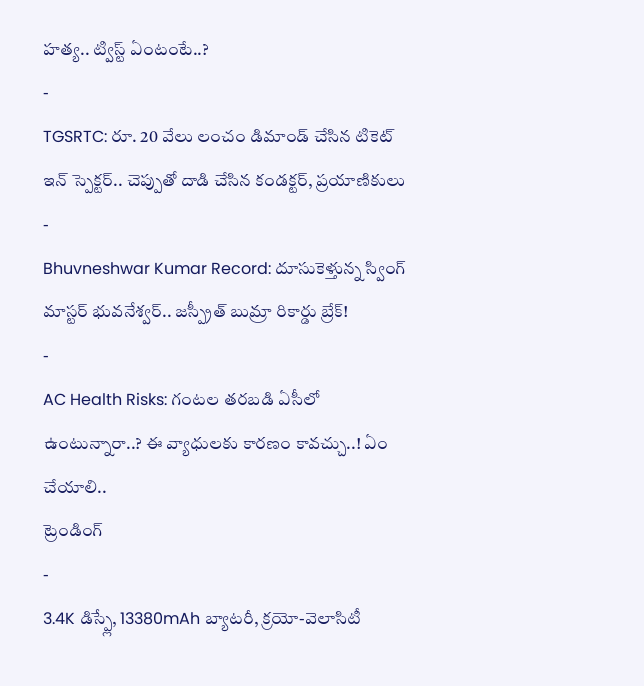హత్య.. ట్విస్ట్ ఏంటంటే..?
-
TGSRTC: రూ. 20 వేలు లంచం డిమాండ్ చేసిన టికెట్ ఇన్ స్పెక్టర్.. చెప్పుతో దాడి చేసిన కండక్టర్, ప్రయాణికులు
-
Bhuvneshwar Kumar Record: దూసుకెళ్తున్న స్వింగ్ మాస్టర్ భువనేశ్వర్.. జస్ప్రీత్ బుమ్రా రికార్డు బ్రేక్!
-
AC Health Risks: గంటల తరబడి ఏసీలో ఉంటున్నారా..? ఈ వ్యాధులకు కారణం కావచ్చు..! ఏం చేయాలి..
ట్రెండింగ్
-
3.4K డిస్ప్లే, 13380mAh బ్యాటరీ, క్రయో-వెలాసిటీ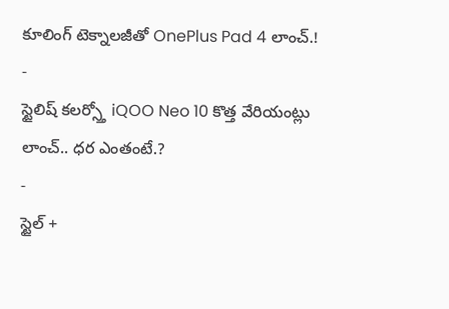కూలింగ్ టెక్నాలజీతో OnePlus Pad 4 లాంచ్.!
-
స్టైలిష్ కలర్స్తో iQOO Neo 10 కొత్త వేరియంట్లు లాంచ్.. ధర ఎంతంటే.?
-
స్టైల్ +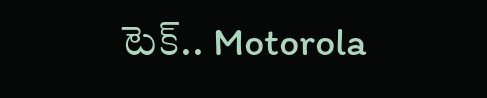టెక్.. Motorola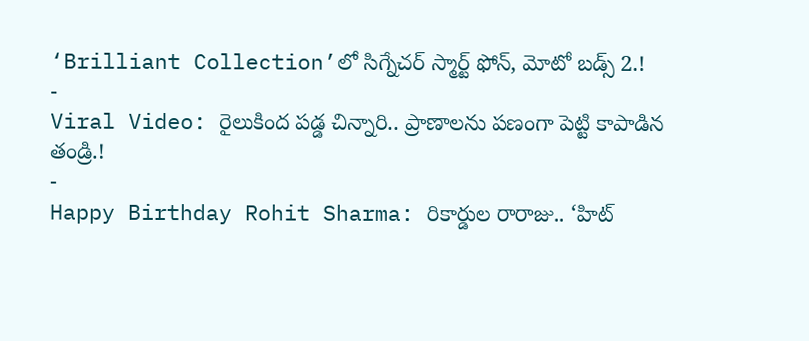‘Brilliant Collection’లో సిగ్నేచర్ స్మార్ట్ ఫోన్, మోటో బడ్స్ 2.!
-
Viral Video: రైలుకింద పడ్డ చిన్నారి.. ప్రాణాలను పణంగా పెట్టి కాపాడిన తండ్రి.!
-
Happy Birthday Rohit Sharma: రికార్డుల రారాజు.. ‘హిట్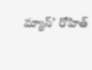మ్యాన్’ రోహిత్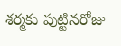శర్మకు పుట్టినరోజు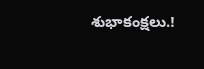శుభాకంక్షలు.!